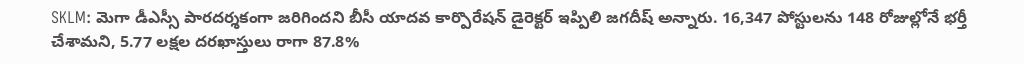SKLM: మెగా డీఎస్సీ పారదర్శకంగా జరిగిందని బీసీ యాదవ కార్పొరేషన్ డైరెక్టర్ ఇప్పిలి జగదీష్ అన్నారు. 16,347 పోస్టులను 148 రోజుల్లోనే భర్తీ చేశామని, 5.77 లక్షల దరఖాస్తులు రాగా 87.8%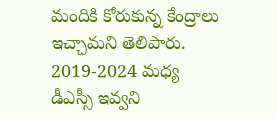మందికి కోరుకున్న కేంద్రాలు ఇచ్చామని తెలిపారు. 2019-2024 మధ్య డీఎస్సీ ఇవ్వని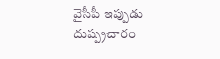వైసీపీ ఇప్పుడు దుష్ప్రచారం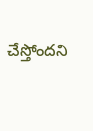చేస్తోందని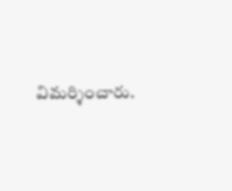విమర్శించారు.